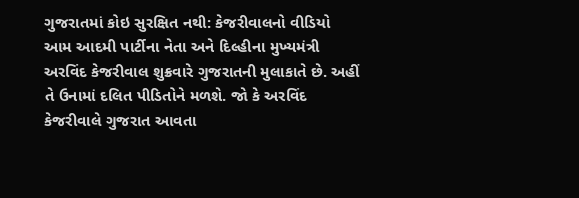ગુજરાતમાં કોઇ સુરક્ષિત નથી: કેજરીવાલનો વીડિયો
આમ આદમી પાર્ટીના નેતા અને દિલ્હીના મુખ્યમંત્રી અરવિંદ કેજરીવાલ શુક્રવારે ગુજરાતની મુલાકાતે છે. અહીં તે ઉનામાં દલિત પીડિતોને મળશે. જો કે અરવિંદ કેજરીવાલે ગુજરાત આવતા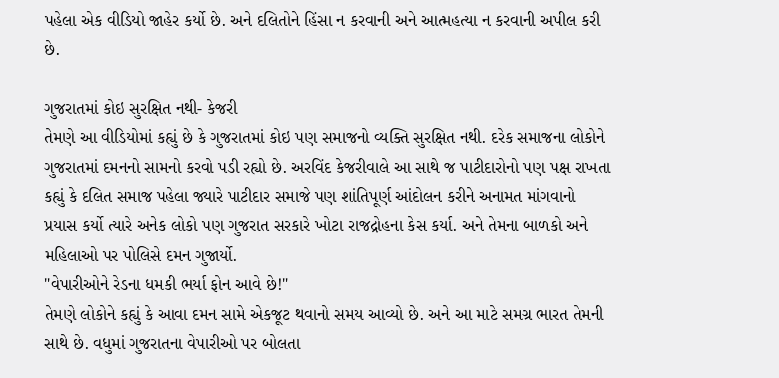પહેલા એક વીડિયો જાહેર કર્યો છે. અને દલિતોને હિંસા ન કરવાની અને આત્મહત્યા ન કરવાની અપીલ કરી છે.

ગુજરાતમાં કોઇ સુરક્ષિત નથી- કેજરી
તેમણે આ વીડિયોમાં કહ્યું છે કે ગુજરાતમાં કોઇ પણ સમાજનો વ્યક્તિ સુરક્ષિત નથી. દરેક સમાજના લોકોને ગુજરાતમાં દમનનો સામનો કરવો પડી રહ્યો છે. અરવિંદ કેજરીવાલે આ સાથે જ પાટીદારોનો પણ પક્ષ રાખતા કહ્યું કે દલિત સમાજ પહેલા જ્યારે પાટીદાર સમાજે પણ શાંતિપૂર્ણ આંદોલન કરીને અનામત માંગવાનો પ્રયાસ કર્યો ત્યારે અનેક લોકો પણ ગુજરાત સરકારે ખોટા રાજદ્રોહના કેસ કર્યા. અને તેમના બાળકો અને મહિલાઓ પર પોલિસે દમન ગુજાર્યો.
"વેપારીઓને રેડના ધમકી ભર્યા ફોન આવે છે!"
તેમણે લોકોને કહ્યું કે આવા દમન સામે એકજૂટ થવાનો સમય આવ્યો છે. અને આ માટે સમગ્ર ભારત તેમની સાથે છે. વધુમાં ગુજરાતના વેપારીઓ પર બોલતા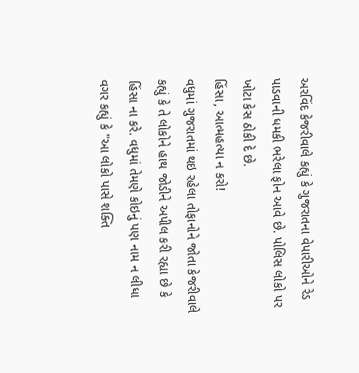અરવિંદ કેજરીવાલે કહ્યું કે ગુજરાતના વેપારીઓને રેડ પાડવાની ધમકી ભરેલા ફોન આવે છે. પોલિસ લોકો પર ખોટા કેસ ઠોકી દે છે.
હિંસા, આત્મહત્યા ન કરો!
વધુમાં ગુજરાતમાં થઇ રહેલા તોફાનોને જોતા કેજરીવાલે કહ્યું કે તે લોકોને હાથ જોડીને અપીલ કરી રહ્યા છે કે હિંસા ના કરે. વધુમાં તેમણે કોઇનું પણ નામ ન લીધા વગર કહ્યું કે "આ લોકો પાસે શક્તિ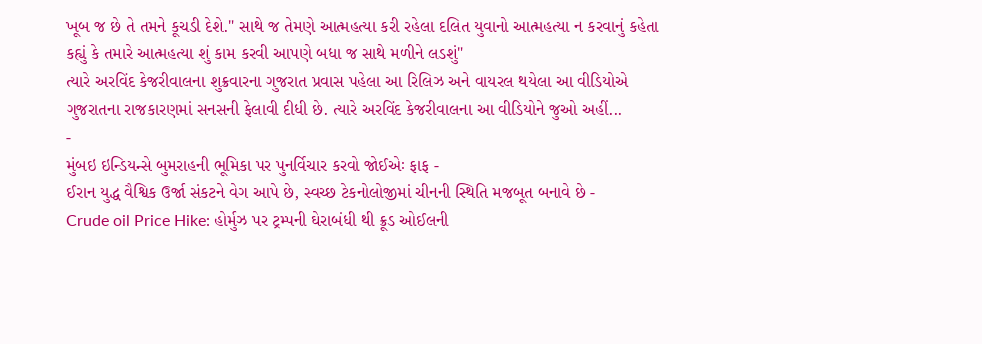ખૂબ જ છે તે તમને કૂચડી દેશે." સાથે જ તેમણે આત્મહત્યા કરી રહેલા દલિત યુવાનો આત્મહત્યા ન કરવાનું કહેતા કહ્યું કે તમારે આત્મહત્યા શું કામ કરવી આપણે બધા જ સાથે મળીને લડશું"
ત્યારે અરવિંદ કેજરીવાલના શુક્રવારના ગુજરાત પ્રવાસ પહેલા આ રિલિઝ અને વાયરલ થયેલા આ વીડિયોએ ગુજરાતના રાજકારણમાં સનસની ફેલાવી દીધી છે. ત્યારે અરવિંદ કેજરીવાલના આ વીડિયોને જુઓ અહીં...
-
મુંબઇ ઇન્ડિયન્સે બુમરાહની ભૂમિકા પર પુનર્વિચાર કરવો જોઈએઃ ફાફ -
ઈરાન યુદ્ધ વૈશ્વિક ઉર્જા સંકટને વેગ આપે છે, સ્વચ્છ ટેકનોલોજીમાં ચીનની સ્થિતિ મજબૂત બનાવે છે -
Crude oil Price Hike: હોર્મુઝ પર ટ્રમ્પની ઘેરાબંધી થી ક્રૂડ ઓઈલની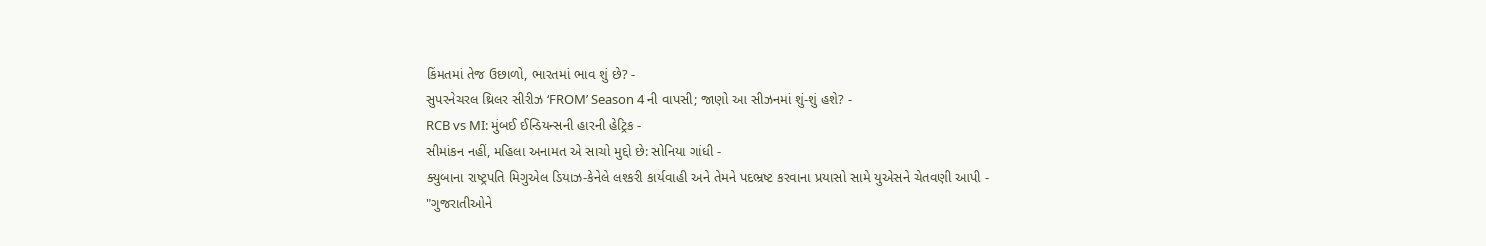કિંમતમાં તેજ ઉછાળો, ભારતમાં ભાવ શું છે? -
સુપરનેચરલ થ્રિલર સીરીઝ ‘FROM’ Season 4 ની વાપસી; જાણો આ સીઝનમાં શું-શું હશે? -
RCB vs MI: મુંબઈ ઈન્ડિયન્સની હારની હેટ્રિક -
સીમાંકન નહીં, મહિલા અનામત એ સાચો મુદ્દો છે: સોનિયા ગાંધી -
ક્યુબાના રાષ્ટ્રપતિ મિગુએલ ડિયાઝ-કેનેલે લશ્કરી કાર્યવાહી અને તેમને પદભ્રષ્ટ કરવાના પ્રયાસો સામે યુએસને ચેતવણી આપી -
"ગુજરાતીઓને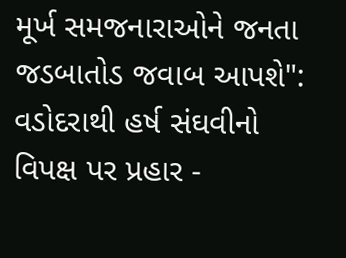મૂર્ખ સમજનારાઓને જનતા જડબાતોડ જવાબ આપશે": વડોદરાથી હર્ષ સંઘવીનો વિપક્ષ પર પ્રહાર -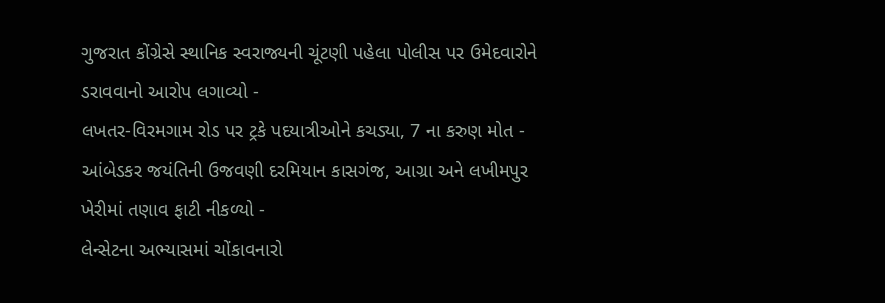ગુજરાત કોંગ્રેસે સ્થાનિક સ્વરાજ્યની ચૂંટણી પહેલા પોલીસ પર ઉમેદવારોને ડરાવવાનો આરોપ લગાવ્યો -
લખતર-વિરમગામ રોડ પર ટ્રકે પદયાત્રીઓને કચડ્યા, 7 ના કરુણ મોત -
આંબેડકર જયંતિની ઉજવણી દરમિયાન કાસગંજ, આગ્રા અને લખીમપુર ખેરીમાં તણાવ ફાટી નીકળ્યો -
લેન્સેટના અભ્યાસમાં ચોંકાવનારો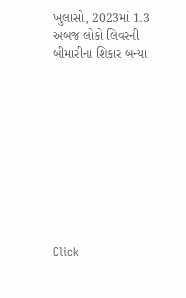ખુલાસો, 2023માં 1.3 અબજ લોકો લિવરની બીમારીના શિકાર બન્યા










Click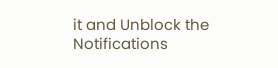it and Unblock the Notifications